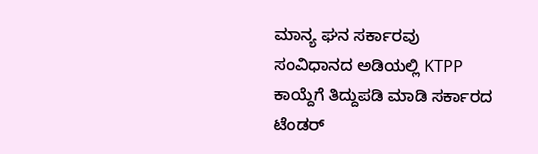ಮಾನ್ಯ ಘನ ಸರ್ಕಾರವು ಸಂವಿಧಾನದ ಅಡಿಯಲ್ಲಿ KTPP ಕಾಯ್ದೆಗೆ ತಿದ್ದುಪಡಿ ಮಾಡಿ ಸರ್ಕಾರದ ಟೆಂಡರ್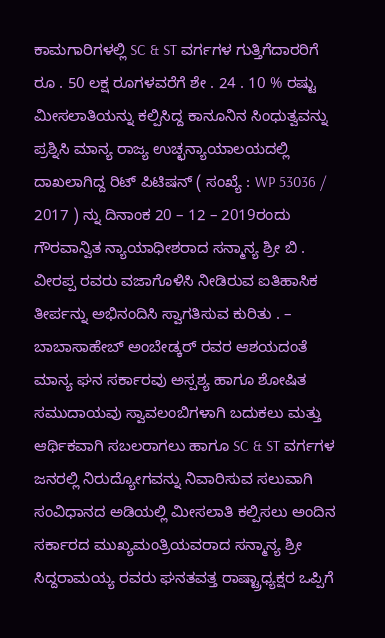ಕಾಮಗಾರಿಗಳಲ್ಲಿ SC & ST ವರ್ಗಗಳ ಗುತ್ತಿಗೆದಾರರಿಗೆ ರೂ . 50 ಲಕ್ಷ ರೂಗಳವರೆಗೆ ಶೇ . 24 . 10 % ರಷ್ಟು ಮೀಸಲಾತಿಯನ್ನು ಕಲ್ಪಿಸಿದ್ದ ಕಾನೂನಿನ ಸಿಂಧುತ್ವವನ್ನು ಪ್ರಶ್ನಿಸಿ ಮಾನ್ಯ ರಾಜ್ಯ ಉಚ್ಛನ್ಯಾಯಾಲಯದಲ್ಲಿ ದಾಖಲಾಗಿದ್ದ ರಿಟ್ ಪಿಟಿಷನ್ ( ಸಂಖ್ಯೆ : WP 53036 / 2017 ) ನ್ನು ದಿನಾಂಕ 20 – 12 – 2019ರಂದು ಗೌರವಾನ್ವಿತ ನ್ಯಾಯಾಧೀಶರಾದ ಸನ್ಮಾನ್ಯ ಶ್ರೀ ಬಿ . ವೀರಪ್ಪ ರವರು ವಜಾಗೊಳಿಸಿ ನೀಡಿರುವ ಐತಿಹಾಸಿಕ ತೀರ್ಪನ್ನು ಅಭಿನಂದಿಸಿ ಸ್ವಾಗತಿಸುವ ಕುರಿತು . – ಬಾಬಾಸಾಹೇಬ್ ಅಂಬೇಡ್ಕರ್ ರವರ ಆಶಯದಂತೆ ಮಾನ್ಯ ಘನ ಸರ್ಕಾರವು ಅಸ್ಪಶ್ಯ ಹಾಗೂ ಶೋಷಿತ ಸಮುದಾಯವು ಸ್ವಾವಲಂಬಿಗಳಾಗಿ ಬದುಕಲು ಮತ್ತು ಆರ್ಥಿಕವಾಗಿ ಸಬಲರಾಗಲು ಹಾಗೂ SC & ST ವರ್ಗಗಳ ಜನರಲ್ಲಿ ನಿರುದ್ಯೋಗವನ್ನು ನಿವಾರಿಸುವ ಸಲುವಾಗಿ ಸಂವಿಧಾನದ ಅಡಿಯಲ್ಲಿ ಮೀಸಲಾತಿ ಕಲ್ಪಿಸಲು ಅಂದಿನ ಸರ್ಕಾರದ ಮುಖ್ಯಮಂತ್ರಿಯವರಾದ ಸನ್ಮಾನ್ಯ ಶ್ರೀ ಸಿದ್ದರಾಮಯ್ಯ ರವರು ಘನತವತ್ತ ರಾಷ್ಟ್ರಾಧ್ಯಕ್ಷರ ಒಪ್ಪಿಗೆ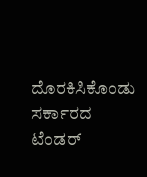ದೊರಕಿಸಿಕೊಂಡು ಸರ್ಕಾರದ ಟೆಂಡರ್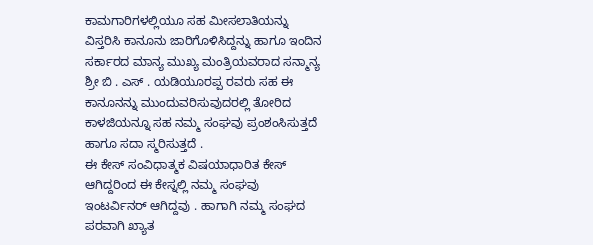ಕಾಮಗಾರಿಗಳಲ್ಲಿಯೂ ಸಹ ಮೀಸಲಾತಿಯನ್ನು ವಿಸ್ತರಿಸಿ ಕಾನೂನು ಜಾರಿಗೊಳಿಸಿದ್ದನ್ನು ಹಾಗೂ ಇಂದಿನ ಸರ್ಕಾರದ ಮಾನ್ಯ ಮುಖ್ಯ ಮಂತ್ರಿಯವರಾದ ಸನ್ಮಾನ್ಯ ಶ್ರೀ ಬಿ . ಎಸ್ . ಯಡಿಯೂರಪ್ಪ ರವರು ಸಹ ಈ ಕಾನೂನನ್ನು ಮುಂದುವರಿಸುವುದರಲ್ಲಿ ತೋರಿದ ಕಾಳಜಿಯನ್ನೂ ಸಹ ನಮ್ಮ ಸಂಘವು ಪ್ರಂಶಂಸಿಸುತ್ತದೆ ಹಾಗೂ ಸದಾ ಸ್ಮರಿಸುತ್ತದೆ .
ಈ ಕೇಸ್ ಸಂವಿಧಾತ್ಮಕ ವಿಷಯಾಧಾರಿತ ಕೇಸ್ ಆಗಿದ್ದರಿಂದ ಈ ಕೇಸ್ನಲ್ಲಿ ನಮ್ಮ ಸಂಘವು ಇಂಟರ್ವಿನರ್ ಆಗಿದ್ದವು . ಹಾಗಾಗಿ ನಮ್ಮ ಸಂಘದ ಪರವಾಗಿ ಖ್ಯಾತ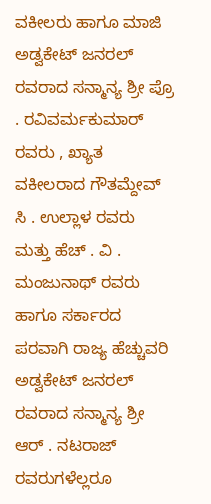ವಕೀಲರು ಹಾಗೂ ಮಾಜಿ ಅಡ್ವಕೇಟ್ ಜನರಲ್ ರವರಾದ ಸನ್ಮಾನ್ಯ ಶ್ರೀ ಪ್ರೊ . ರವಿವರ್ಮಕುಮಾರ್ ರವರು , ಖ್ಯಾತ ವಕೀಲರಾದ ಗೌತಮ್ದೇವ್ ಸಿ . ಉಲ್ಲಾಳ ರವರು ಮತ್ತು ಹೆಚ್ . ವಿ . ಮಂಜುನಾಥ್ ರವರು ಹಾಗೂ ಸರ್ಕಾರದ ಪರವಾಗಿ ರಾಜ್ಯ ಹೆಚ್ಚುವರಿ ಅಡ್ವಕೇಟ್ ಜನರಲ್ ರವರಾದ ಸನ್ಮಾನ್ಯ ಶ್ರೀ ಆರ್ . ನಟರಾಜ್ ರವರುಗಳೆಲ್ಲರೂ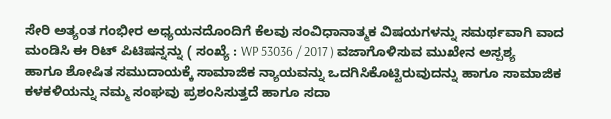ಸೇರಿ ಅತ್ಯಂತ ಗಂಭೀರ ಅಧ್ಯಯನದೊಂದಿಗೆ ಕೆಲವು ಸಂವಿಧಾನಾತ್ಮಕ ವಿಷಯಗಳನ್ನು ಸಮರ್ಥವಾಗಿ ವಾದ ಮಂಡಿಸಿ ಈ ರಿಟ್ ಪಿಟಿಷನ್ನನ್ನು ( ಸಂಖ್ಯೆ : WP 53036 / 2017 ) ವಜಾಗೊಳಿಸುವ ಮುಖೇನ ಅಸ್ಪಶ್ಯ ಹಾಗೂ ಶೋಷಿತ ಸಮುದಾಯಕ್ಕೆ ಸಾಮಾಜಿಕ ನ್ಯಾಯವನ್ನು ಒದಗಿಸಿಕೊಟ್ಟಿರುವುದನ್ನು ಹಾಗೂ ಸಾಮಾಜಿಕ ಕಳಕಳಿಯನ್ನು ನಮ್ಮ ಸಂಘವು ಪ್ರಶಂಸಿಸುತ್ತದೆ ಹಾಗೂ ಸದಾ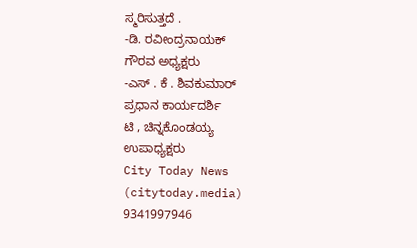ಸ್ಮರಿಸುತ್ತದೆ .
-ಡಿ. ರವೀಂದ್ರನಾಯಕ್
ಗೌರವ ಅಧ್ಯಕ್ಷರು
-ಎಸ್ . ಕೆ . ಶಿವಕುಮಾರ್
ಪ್ರಧಾನ ಕಾರ್ಯದರ್ಶಿ
ಟಿ , ಚಿನ್ನಕೊಂಡಯ್ಯ
ಉಪಾಧ್ಯಕ್ಷರು
City Today News
(citytoday.media)
9341997946